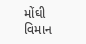મોંઘી વિમાન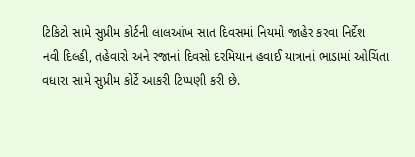ટિકિટો સામે સુપ્રીમ કોર્ટની લાલઆંખ સાત દિવસમાં નિયમો જાહેર કરવા નિર્દેશ
નવી દિલ્હી, તહેવારો અને રજાનાં દિવસો દરમિયાન હવાઈ યાત્રાનાં ભાડામાં ઓચિંતા વધારા સામે સુપ્રીમ કોર્ટે આકરી ટિપ્પણી કરી છે.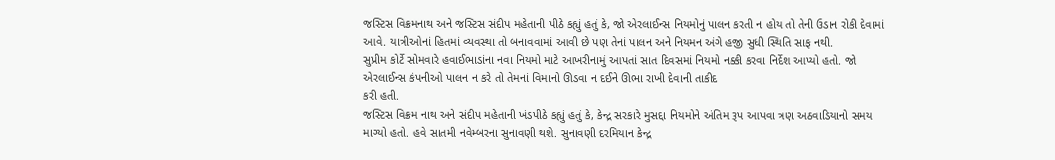જસ્ટિસ વિક્રમનાથ અને જસ્ટિસ સંદીપ મહેતાની પીઠે કહ્યું હતું કે, જો એરલાઈન્સ નિયમોનું પાલન કરતી ન હોય તો તેની ઉડાન રોકી દેવામાં આવે. યાત્રીઓનાં હિતમાં વ્યવસ્થા તો બનાવવામાં આવી છે પણ તેનાં પાલન અને નિયમન અંગે હજી સુધી સ્થિતિ સાફ નથી.
સુપ્રીમ કોર્ટે સોમવારે હવાઈભાડાંના નવા નિયમો માટે આખરીનામું આપતાં સાત દિવસમાં નિયમો નક્કી કરવા નિર્દેશ આપ્યો હતો. જો એરલાઈન્સ કંપનીઓ પાલન ન કરે તો તેમનાં વિમાનો ઊડવા ન દઈને ઊભા રાખી દેવાની તાકીદ
કરી હતી.
જસ્ટિસ વિક્રમ નાથ અને સંદીપ મહેતાની ખંડપીઠે કહ્યું હતું કે, કેન્દ્ર સરકારે મુસદ્દા નિયમોને અંતિમ રૂપ આપવા ત્રણ અઠવાડિયાનો સમય માગ્યો હતો. હવે સાતમી નવેમ્બરના સુનાવણી થશે. સુનાવણી દરમિયાન કેન્દ્ર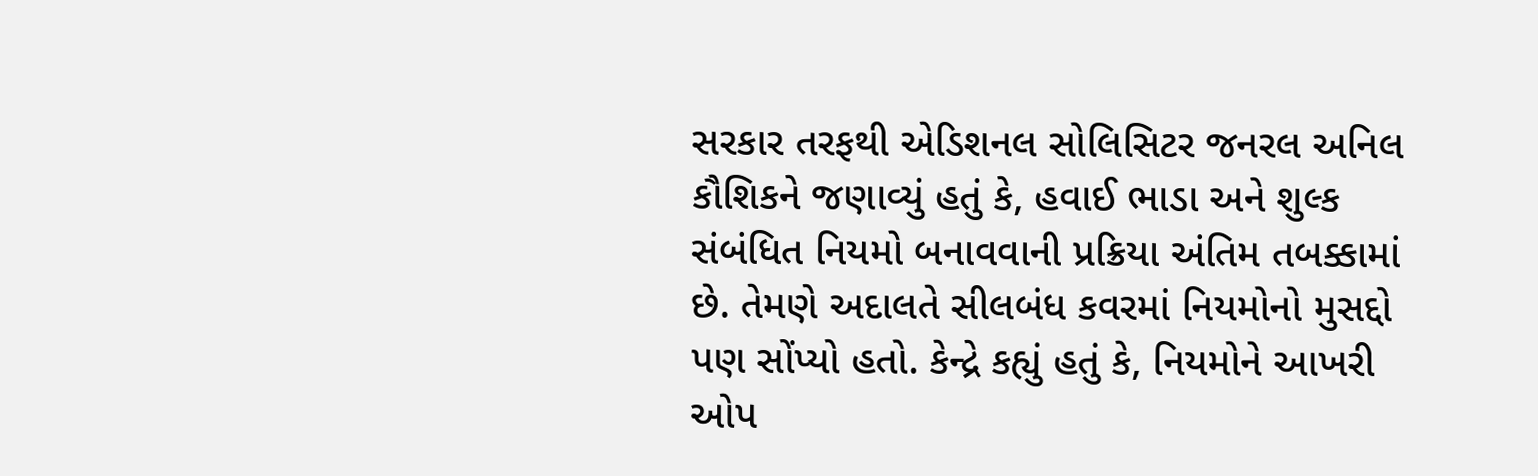સરકાર તરફથી એડિશનલ સોલિસિટર જનરલ અનિલ કૌશિકને જણાવ્યું હતું કે, હવાઈ ભાડા અને શુલ્ક સંબંધિત નિયમો બનાવવાની પ્રક્રિયા અંતિમ તબક્કામાં છે. તેમણે અદાલતે સીલબંધ કવરમાં નિયમોનો મુસદ્દો પણ સોંપ્યો હતો. કેન્દ્રે કહ્યું હતું કે, નિયમોને આખરી ઓપ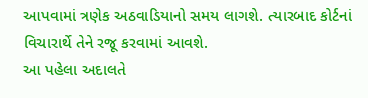આપવામાં ત્રણેક અઠવાડિયાનો સમય લાગશે. ત્યારબાદ કોર્ટનાં વિચારાર્થે તેને રજૂ કરવામાં આવશે.
આ પહેલા અદાલતે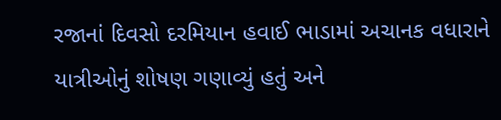રજાનાં દિવસો દરમિયાન હવાઈ ભાડામાં અચાનક વધારાને યાત્રીઓનું શોષણ ગણાવ્યું હતું અને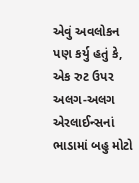એવું અવલોકન પણ કર્યુ હતું કે, એક રુટ ઉપર અલગ-અલગ એરલાઈન્સનાં ભાડામાં બહુ મોટો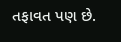તફાવત પણ છે.